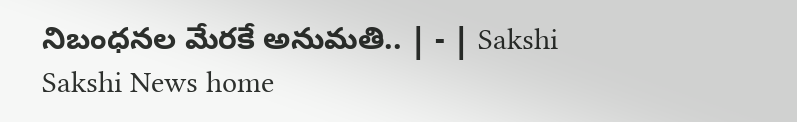నిబంధనల మేరకే అనుమతి.. | - | Sakshi
Sakshi News home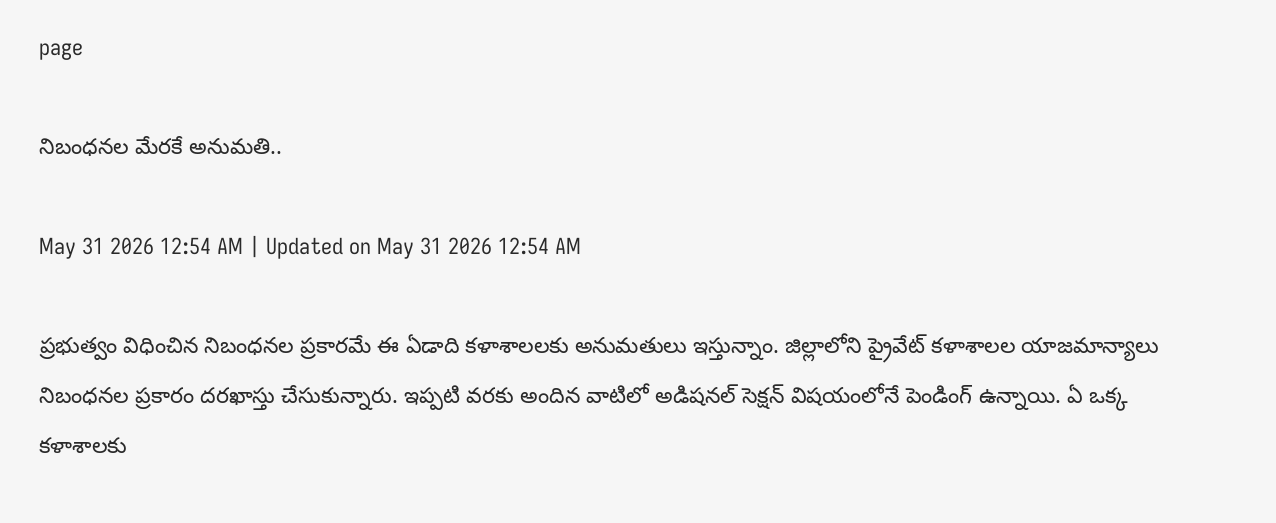page

నిబంధనల మేరకే అనుమతి..

May 31 2026 12:54 AM | Updated on May 31 2026 12:54 AM

ప్రభుత్వం విధించిన నిబంధనల ప్రకారమే ఈ ఏడాది కళాశాలలకు అనుమతులు ఇస్తున్నాం. జిల్లాలోని ప్రైవేట్‌ కళాశాలల యాజమాన్యాలు నిబంధనల ప్రకారం దరఖాస్తు చేసుకున్నారు. ఇప్పటి వరకు అందిన వాటిలో అడిషనల్‌ సెక్షన్‌ విషయంలోనే పెండింగ్‌ ఉన్నాయి. ఏ ఒక్క కళాశాలకు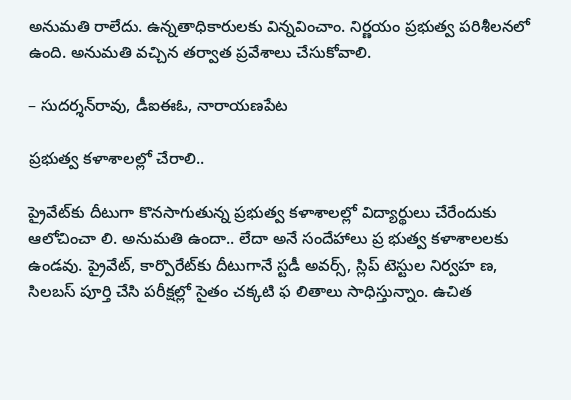అనుమతి రాలేదు. ఉన్నతాధికారులకు విన్నవించాం. నిర్ణయం ప్రభుత్వ పరిశీలనలో ఉంది. అనుమతి వచ్చిన తర్వాత ప్రవేశాలు చేసుకోవాలి.

– సుదర్శన్‌రావు, డీఐఈఓ, నారాయణపేట

ప్రభుత్వ కళాశాలల్లో చేరాలి..

ప్రైవేట్‌కు దీటుగా కొనసాగుతున్న ప్రభుత్వ కళాశాలల్లో విద్యార్థులు చేరేందుకు ఆలోచించా లి. అనుమతి ఉందా.. లేదా అనే సందేహాలు ప్ర భుత్వ కళాశాలలకు ఉండవు. ప్రైవేట్‌, కార్పొరేట్‌కు దీటుగానే స్టడీ అవర్స్‌, స్లిప్‌ టెస్టుల నిర్వహ ణ, సిలబస్‌ పూర్తి చేసి పరీక్షల్లో సైతం చక్కటి ఫ లితాలు సాధిస్తున్నాం. ఉచిత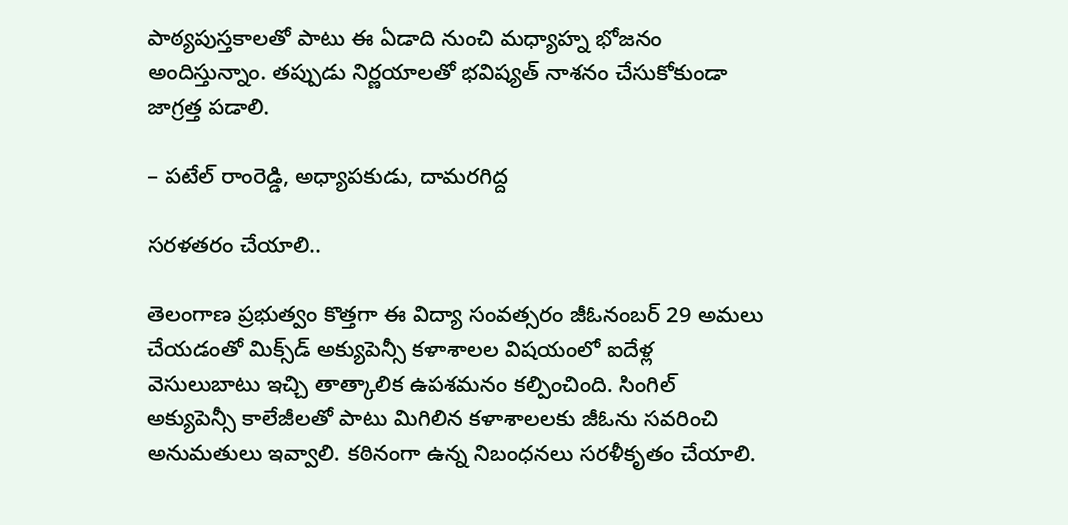పాఠ్యపుస్తకాలతో పాటు ఈ ఏడాది నుంచి మధ్యాహ్న భోజనం అందిస్తున్నాం. తప్పుడు నిర్ణయాలతో భవిష్యత్‌ నాశనం చేసుకోకుండా జాగ్రత్త పడాలి.

– పటేల్‌ రాంరెడ్డి, అధ్యాపకుడు, దామరగిద్ద

సరళతరం చేయాలి..

తెలంగాణ ప్రభుత్వం కొత్తగా ఈ విద్యా సంవత్సరం జీఓనంబర్‌ 29 అమలు చేయడంతో మిక్స్‌డ్‌ అక్యుపెన్సీ కళాశాలల విషయంలో ఐదేళ్ల వెసులుబాటు ఇచ్చి తాత్కాలిక ఉపశమనం కల్పించింది. సింగిల్‌ అక్యుపెన్సీ కాలేజీలతో పాటు మిగిలిన కళాశాలలకు జీఓను సవరించి అనుమతులు ఇవ్వాలి. కఠినంగా ఉన్న నిబంధనలు సరళీకృతం చేయాలి.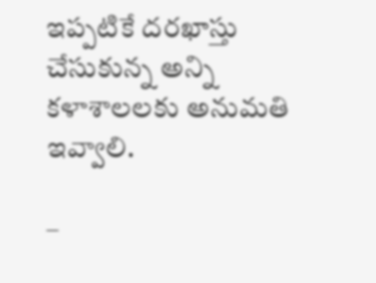ఇప్పటికే దరఖాస్తు చేసుకున్న అన్ని కళాశాలలకు అనుమతి ఇవ్వాలి.

–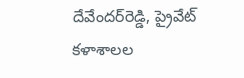దేవేందర్‌రెడ్డి, ప్రైవేట్‌ కళాశాలల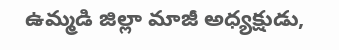ఉమ్మడి జిల్లా మాజీ అధ్యక్షుడు,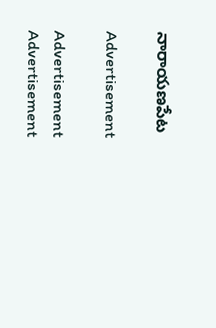నారాయణపేట

Advertisement

Advertisement
Advertisement